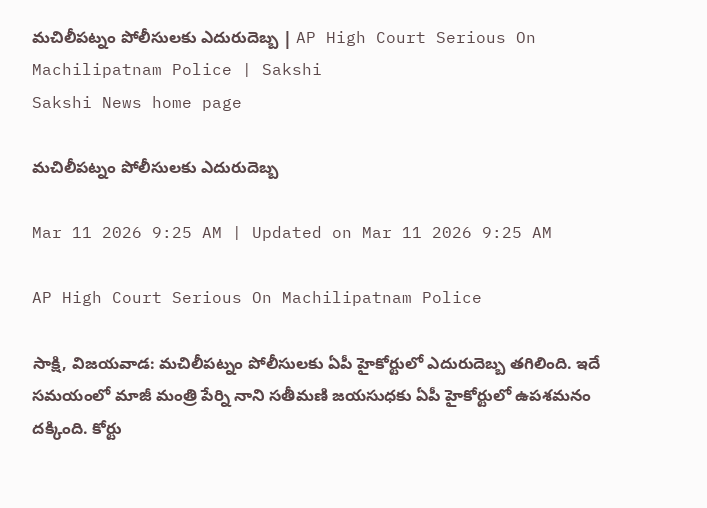మచిలీపట్నం పోలీసులకు ఎదురుదెబ్బ | AP High Court Serious On Machilipatnam Police | Sakshi
Sakshi News home page

మచిలీపట్నం పోలీసులకు ఎదురుదెబ్బ

Mar 11 2026 9:25 AM | Updated on Mar 11 2026 9:25 AM

AP High Court Serious On Machilipatnam Police

సాక్షి, విజయవాడ: మచిలీపట్నం పోలీసులకు ఏపీ హైకోర్టులో ఎదురుదెబ్బ తగిలింది. ఇదే సమయంలో మాజీ మంత్రి పేర్ని నాని సతీమణి జయసుధకు ఏపీ హైకోర్టులో ఉపశమనం దక్కింది. కోర్టు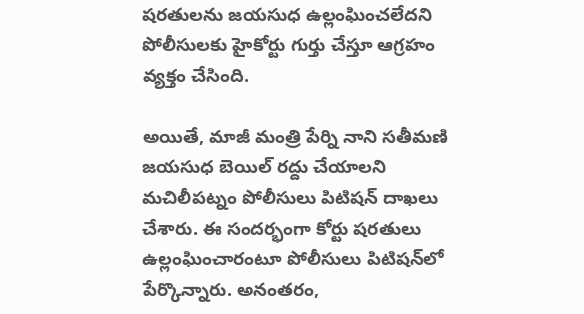షరతులను జయసుధ ఉల్లంఘించలేదని పోలీసులకు హైకోర్టు గుర్తు చేస్తూ ఆగ్రహం వ్యక్తం చేసింది.

అయితే, మాజీ మంత్రి పేర్ని నాని సతీమణి జయసుధ బెయిల్‌ రద్దు చేయాలని మచిలీపట్నం పోలీసులు పిటిషన్ దాఖలు చేశారు. ఈ సందర్భంగా కోర్టు షరతులు ఉల్లంఘించారంటూ పోలీసులు పిటిషన్‌లో పేర్కొన్నారు. అనంతరం,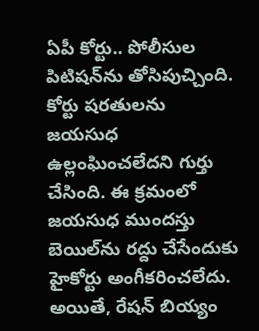ఏపీ కోర్టు.. పోలీసుల పిటిషన్‌ను తోసిపుచ్చింది. కోర్టు షరతులను జయసుధ ఉల్లంఘించలేదని గుర్తు చేసింది. ఈ క్రమంలో జయసుధ ముందస్తు బెయిల్‌ను రద్దు చేసేందుకు హైకోర్టు అంగీకరించలేదు. అయితే, రేషన్ బియ్యం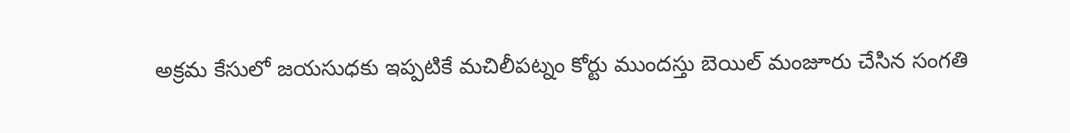అక్రమ కేసులో జయసుధకు ఇప్పటికే మచిలీపట్నం కోర్టు ముందస్తు బెయిల్ మంజూరు చేసిన సంగతి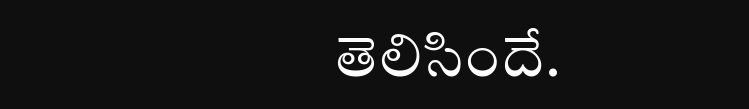తెలిసిందే.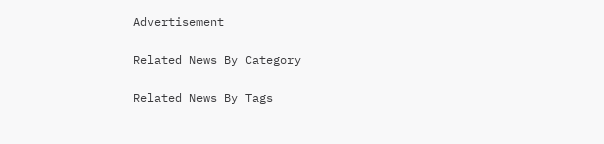Advertisement

Related News By Category

Related News By Tags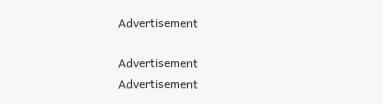Advertisement

Advertisement
Advertisement